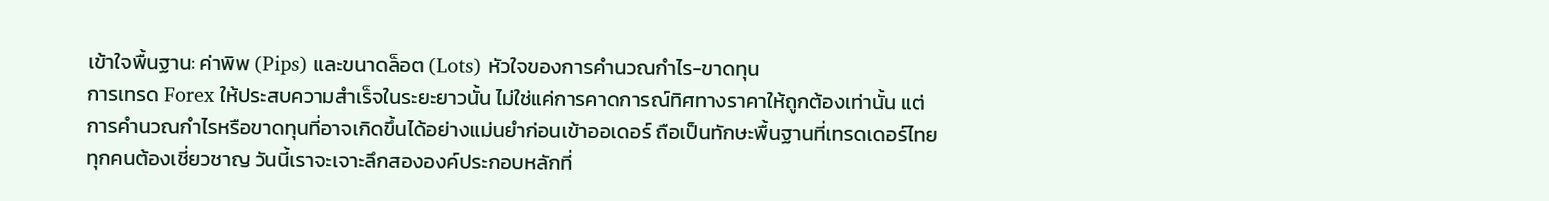เข้าใจพื้นฐาน: ค่าพิพ (Pips) และขนาดล็อต (Lots) หัวใจของการคำนวณกำไร-ขาดทุน
การเทรด Forex ให้ประสบความสำเร็จในระยะยาวนั้น ไม่ใช่แค่การคาดการณ์ทิศทางราคาให้ถูกต้องเท่านั้น แต่การคำนวณกำไรหรือขาดทุนที่อาจเกิดขึ้นได้อย่างแม่นยำก่อนเข้าออเดอร์ ถือเป็นทักษะพื้นฐานที่เทรดเดอร์ไทยทุกคนต้องเชี่ยวชาญ วันนี้เราจะเจาะลึกสององค์ประกอบหลักที่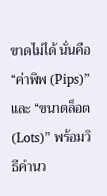ขาดไม่ได้ นั่นคือ “ค่าพิพ (Pips)” และ “ขนาดล็อต (Lots)” พร้อมวิธีคำนว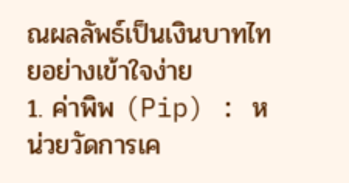ณผลลัพธ์เป็นเงินบาทไทยอย่างเข้าใจง่าย
1. ค่าพิพ (Pip) : หน่วยวัดการเค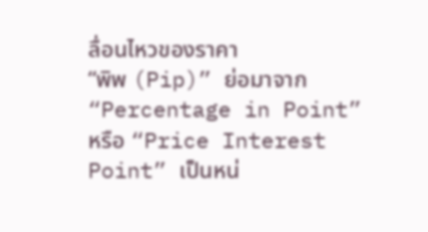ลื่อนไหวของราคา
“พิพ (Pip)” ย่อมาจาก “Percentage in Point” หรือ “Price Interest Point” เป็นหน่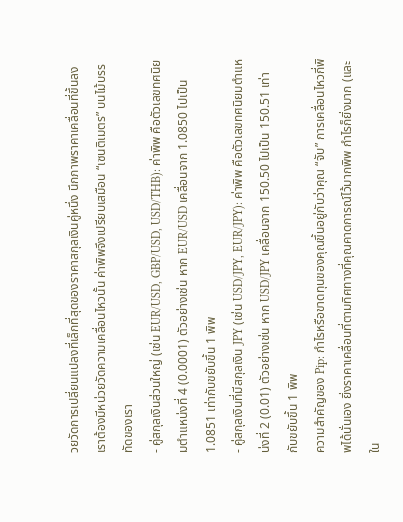วยวัดการเปลี่ยนแปลงที่เล็กที่สุดของราคาสกุลเงินคู่หนึ่ง นึกภาพราคาเคลื่อนที่ขึ้นลง เราต้องมีหน่วยวัดความเคลื่อนไหวนั้น ค่าพิพจึงเปรียบเสมือน “เซนติเมตร” บนไม้บรรทัดของเรา
- คู่สกุลเงินส่วนใหญ่ (เช่น EUR/USD, GBP/USD, USD/THB): ค่าพิพ คือตัวเลขทศนิยมตำแหน่งที่ 4 (0.0001) ตัวอย่างเช่น หาก EUR/USD เคลื่อนจาก 1.0850 ไปเป็น 1.0851 เท่ากับขยับขึ้น 1 พิพ
- คู่สกุลเงินที่มีสกุลเงิน JPY (เช่น USD/JPY, EUR/JPY): ค่าพิพ คือตัวเลขทศนิยมตำแหน่งที่ 2 (0.01) ตัวอย่างเช่น หาก USD/JPY เคลื่อนจาก 150.50 ไปเป็น 150.51 เท่ากับขยับขึ้น 1 พิพ
ความสำคัญของ Pip: กำไรหรือขาดทุนของคุณขึ้นอยู่กับว่าคุณ “จับ” การเคลื่อนไหวกี่พิพได้นั่นเอง ยิ่งราคาเคลื่อนที่ตามทิศทางที่คุณคาดการณ์ไว้มากพิพ กำไรก็ยิ่งมาก (และใน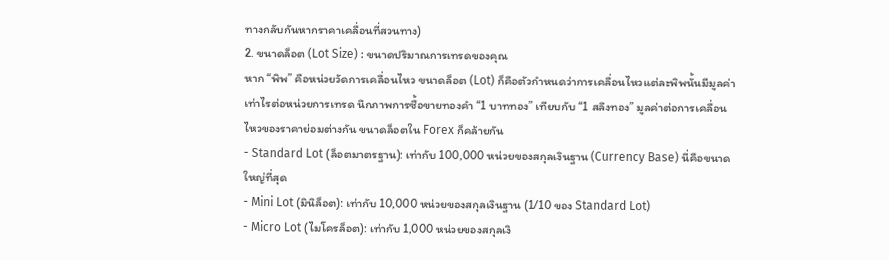ทางกลับกันหากราคาเคลื่อนที่สวนทาง)
2. ขนาดล็อต (Lot Size) : ขนาดปริมาณการเทรดของคุณ
หาก “พิพ” คือหน่วยวัดการเคลื่อนไหว ขนาดล็อต (Lot) ก็คือตัวกำหนดว่าการเคลื่อนไหวแต่ละพิพนั้นมีมูลค่าเท่าไรต่อหน่วยการเทรด นึกภาพการซื้อขายทองคำ “1 บาททอง” เทียบกับ “1 สลึงทอง” มูลค่าต่อการเคลื่อนไหวของราคาย่อมต่างกัน ขนาดล็อตใน Forex ก็คล้ายกัน
- Standard Lot (ล็อตมาตรฐาน): เท่ากับ 100,000 หน่วยของสกุลเงินฐาน (Currency Base) นี่คือขนาดใหญ่ที่สุด
- Mini Lot (มินิล็อต): เท่ากับ 10,000 หน่วยของสกุลเงินฐาน (1/10 ของ Standard Lot)
- Micro Lot (ไมโครล็อต): เท่ากับ 1,000 หน่วยของสกุลเงิ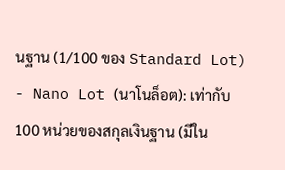นฐาน (1/100 ของ Standard Lot)
- Nano Lot (นาโนล็อต): เท่ากับ 100 หน่วยของสกุลเงินฐาน (มีใน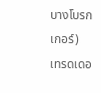บางโบรกเกอร์)
เทรดเดอ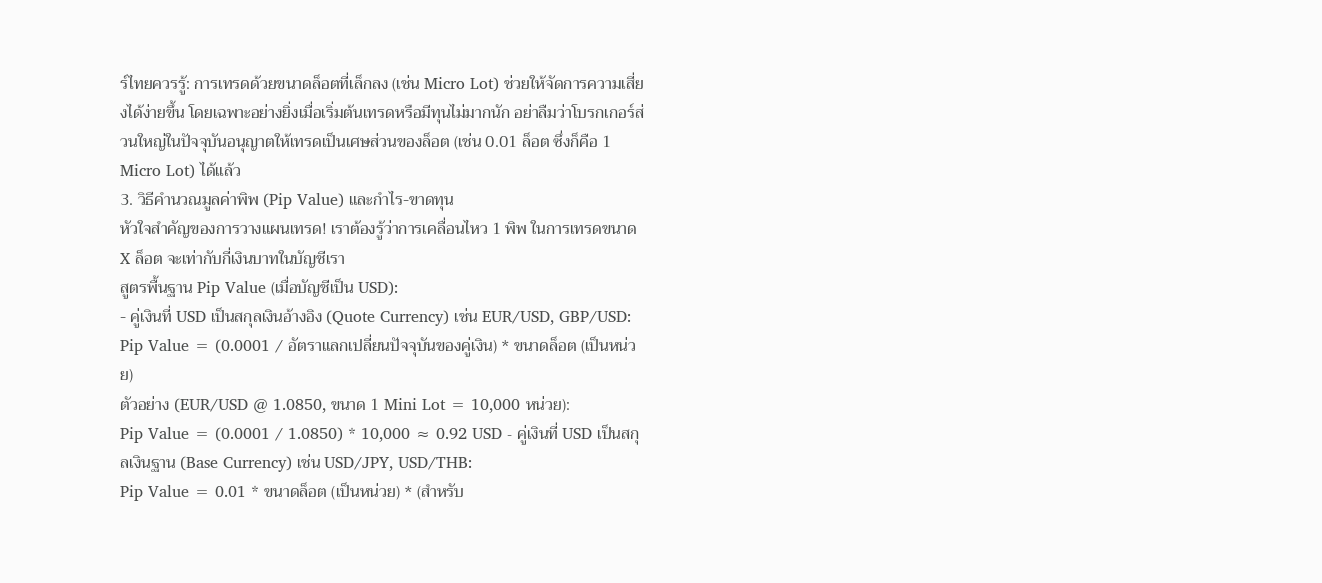ร์ไทยควรรู้: การเทรดด้วยขนาดล็อตที่เล็กลง (เช่น Micro Lot) ช่วยให้จัดการความเสี่ยงได้ง่ายขึ้น โดยเฉพาะอย่างยิ่งเมื่อเริ่มต้นเทรดหรือมีทุนไม่มากนัก อย่าลืมว่าโบรกเกอร์ส่วนใหญ่ในปัจจุบันอนุญาตให้เทรดเป็นเศษส่วนของล็อต (เช่น 0.01 ล็อต ซึ่งก็คือ 1 Micro Lot) ได้แล้ว
3. วิธีคำนวณมูลค่าพิพ (Pip Value) และกำไร-ขาดทุน
หัวใจสำคัญของการวางแผนเทรด! เราต้องรู้ว่าการเคลื่อนไหว 1 พิพ ในการเทรดขนาด X ล็อต จะเท่ากับกี่เงินบาทในบัญชีเรา
สูตรพื้นฐาน Pip Value (เมื่อบัญชีเป็น USD):
- คู่เงินที่ USD เป็นสกุลเงินอ้างอิง (Quote Currency) เช่น EUR/USD, GBP/USD:
Pip Value = (0.0001 / อัตราแลกเปลี่ยนปัจจุบันของคู่เงิน) * ขนาดล็อต (เป็นหน่วย)
ตัวอย่าง (EUR/USD @ 1.0850, ขนาด 1 Mini Lot = 10,000 หน่วย):
Pip Value = (0.0001 / 1.0850) * 10,000 ≈ 0.92 USD - คู่เงินที่ USD เป็นสกุลเงินฐาน (Base Currency) เช่น USD/JPY, USD/THB:
Pip Value = 0.01 * ขนาดล็อต (เป็นหน่วย) * (สำหรับ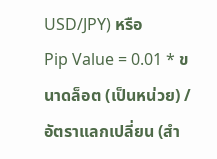USD/JPY) หรือ
Pip Value = 0.01 * ขนาดล็อต (เป็นหน่วย) / อัตราแลกเปลี่ยน (สำ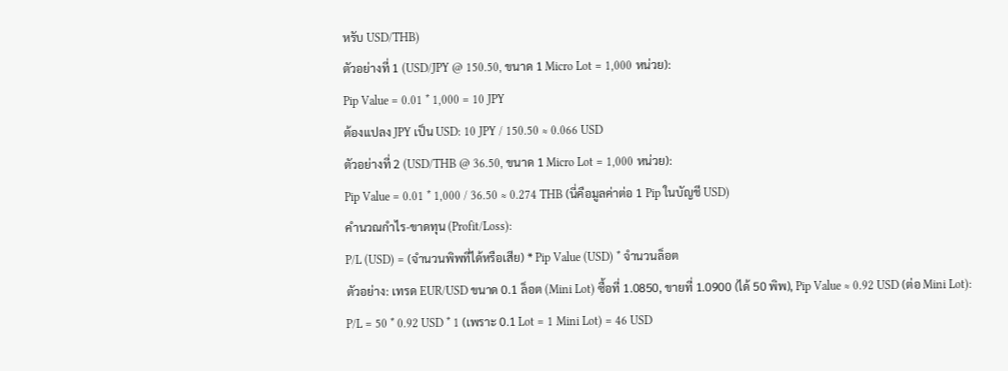หรับ USD/THB)
ตัวอย่างที่ 1 (USD/JPY @ 150.50, ขนาด 1 Micro Lot = 1,000 หน่วย):
Pip Value = 0.01 * 1,000 = 10 JPY
ต้องแปลง JPY เป็น USD: 10 JPY / 150.50 ≈ 0.066 USD
ตัวอย่างที่ 2 (USD/THB @ 36.50, ขนาด 1 Micro Lot = 1,000 หน่วย):
Pip Value = 0.01 * 1,000 / 36.50 ≈ 0.274 THB (นี่คือมูลค่าต่อ 1 Pip ในบัญชี USD)
คำนวณกำไร-ขาดทุน (Profit/Loss):
P/L (USD) = (จำนวนพิพที่ได้หรือเสีย) * Pip Value (USD) * จำนวนล็อต
ตัวอย่าง: เทรด EUR/USD ขนาด 0.1 ล็อต (Mini Lot) ซื้อที่ 1.0850, ขายที่ 1.0900 (ได้ 50 พิพ), Pip Value ≈ 0.92 USD (ต่อ Mini Lot):
P/L = 50 * 0.92 USD * 1 (เพราะ 0.1 Lot = 1 Mini Lot) = 46 USD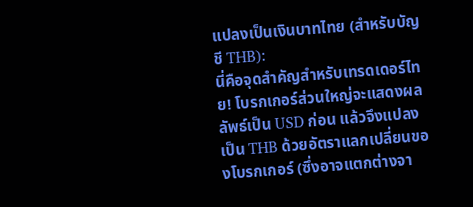แปลงเป็นเงินบาทไทย (สำหรับบัญชี THB):
นี่คือจุดสำคัญสำหรับเทรดเดอร์ไทย! โบรกเกอร์ส่วนใหญ่จะแสดงผลลัพธ์เป็น USD ก่อน แล้วจึงแปลงเป็น THB ด้วยอัตราแลกเปลี่ยนของโบรกเกอร์ (ซึ่งอาจแตกต่างจา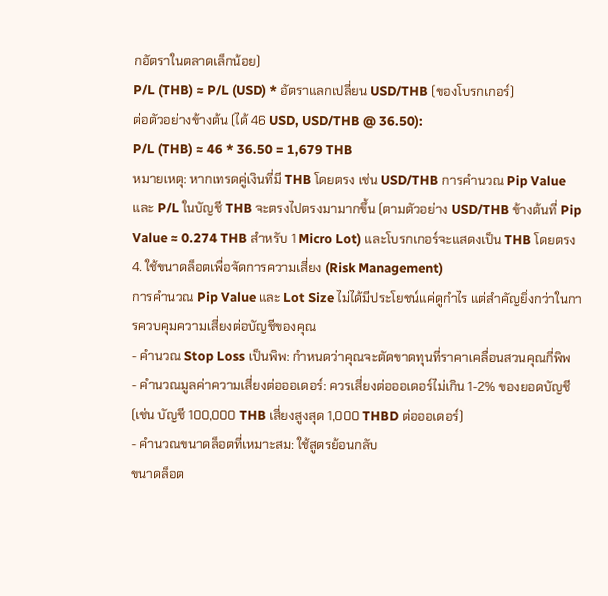กอัตราในตลาดเล็กน้อย)
P/L (THB) ≈ P/L (USD) * อัตราแลกเปลี่ยน USD/THB (ของโบรกเกอร์)
ต่อตัวอย่างข้างต้น (ได้ 46 USD, USD/THB @ 36.50):
P/L (THB) ≈ 46 * 36.50 = 1,679 THB
หมายเหตุ: หากเทรดคู่เงินที่มี THB โดยตรง เช่น USD/THB การคำนวณ Pip Value และ P/L ในบัญชี THB จะตรงไปตรงมามากขึ้น (ตามตัวอย่าง USD/THB ข้างต้นที่ Pip Value ≈ 0.274 THB สำหรับ 1 Micro Lot) และโบรกเกอร์จะแสดงเป็น THB โดยตรง
4. ใช้ขนาดล็อตเพื่อจัดการความเสี่ยง (Risk Management)
การคำนวณ Pip Value และ Lot Size ไม่ได้มีประโยชน์แค่ดูกำไร แต่สำคัญยิ่งกว่าในการควบคุมความเสี่ยงต่อบัญชีของคุณ
- คำนวณ Stop Loss เป็นพิพ: กำหนดว่าคุณจะตัดขาดทุนที่ราคาเคลื่อนสวนคุณกี่พิพ
- คำนวณมูลค่าความเสี่ยงต่อออเดอร์: ควรเสี่ยงต่อออเดอร์ไม่เกิน 1-2% ของยอดบัญชี (เช่น บัญชี 100,000 THB เสี่ยงสูงสุด 1,000 THBD ต่อออเดอร์)
- คำนวณขนาดล็อตที่เหมาะสม: ใช้สูตรย้อนกลับ
ขนาดล็อต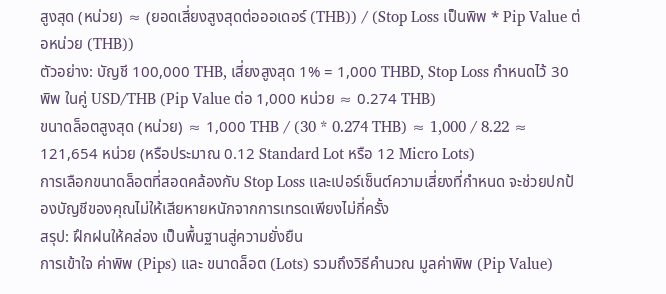สูงสุด (หน่วย) ≈ (ยอดเสี่ยงสูงสุดต่อออเดอร์ (THB)) / (Stop Loss เป็นพิพ * Pip Value ต่อหน่วย (THB))
ตัวอย่าง: บัญชี 100,000 THB, เสี่ยงสูงสุด 1% = 1,000 THBD, Stop Loss กำหนดไว้ 30 พิพ ในคู่ USD/THB (Pip Value ต่อ 1,000 หน่วย ≈ 0.274 THB)
ขนาดล็อตสูงสุด (หน่วย) ≈ 1,000 THB / (30 * 0.274 THB) ≈ 1,000 / 8.22 ≈ 121,654 หน่วย (หรือประมาณ 0.12 Standard Lot หรือ 12 Micro Lots)
การเลือกขนาดล็อตที่สอดคล้องกับ Stop Loss และเปอร์เซ็นต์ความเสี่ยงที่กำหนด จะช่วยปกป้องบัญชีของคุณไม่ให้เสียหายหนักจากการเทรดเพียงไม่กี่ครั้ง
สรุป: ฝึกฝนให้คล่อง เป็นพื้นฐานสู่ความยั่งยืน
การเข้าใจ ค่าพิพ (Pips) และ ขนาดล็อต (Lots) รวมถึงวิธีคำนวณ มูลค่าพิพ (Pip Value)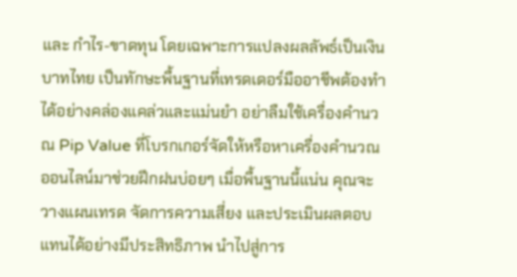และ กำไร-ขาดทุน โดยเฉพาะการแปลงผลลัพธ์เป็นเงินบาทไทย เป็นทักษะพื้นฐานที่เทรดเดอร์มืออาชีพต้องทำได้อย่างคล่องแคล่วและแม่นยำ อย่าลืมใช้เครื่องคำนวณ Pip Value ที่โบรกเกอร์จัดให้หรือหาเครื่องคำนวณออนไลน์มาช่วยฝึกฝนบ่อยๆ เมื่อพื้นฐานนี้แน่น คุณจะวางแผนเทรด จัดการความเสี่ยง และประเมินผลตอบแทนได้อย่างมีประสิทธิภาพ นำไปสู่การ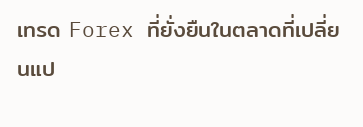เทรด Forex ที่ยั่งยืนในตลาดที่เปลี่ยนแป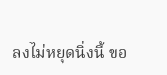ลงไม่หยุดนิ่งนี้ ขอ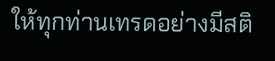ให้ทุกท่านเทรดอย่างมีสติ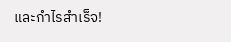และกำไรสำเร็จ!